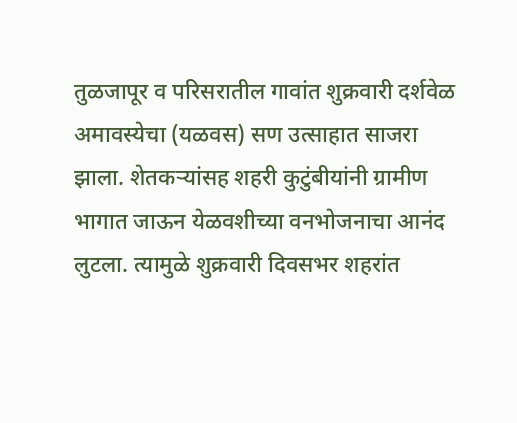तुळजापूर व परिसरातील गावांत शुक्रवारी दर्शवेळ अमावस्येचा (यळवस) सण उत्साहात साजरा झाला. शेतकऱ्यांसह शहरी कुटुंबीयांनी ग्रामीण भागात जाऊन येळवशीच्या वनभोजनाचा आनंद लुटला. त्यामुळे शुक्रवारी दिवसभर शहरांत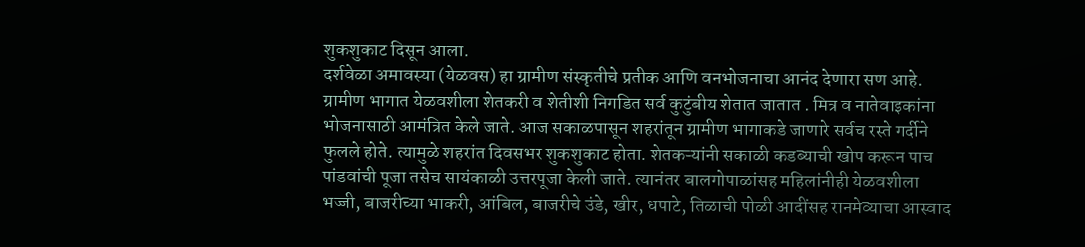शुकशुकाट दिसून आला.
दर्शवेळा अमावस्या (येळवस) हा ग्रामीण संस्कृतीचे प्रतीक आणि वनभोजनाचा आनंद देणारा सण आहे. ग्रामीण भागात येळवशीला शेतकरी व शेतीशी निगडित सर्व कुटुंबीय शेतात जातात . मित्र व नातेवाइकांना भोजनासाठी आमंत्रित केले जाते. आज सकाळपासून शहरांतून ग्रामीण भागाकडे जाणारे सर्वच रस्ते गर्दीने फुलले होते. त्यामुळे शहरांत दिवसभर शुकशुकाट होता. शेतकऱ्यांनी सकाळी कडब्याची खोप करून पाच पांडवांची पूजा तसेच सायंकाळी उत्तरपूजा केली जाते. त्यानंतर बालगोपाळांसह महिलांनीही येळवशीला भज्जी, बाजरीच्या भाकरी, आंबिल, बाजरीचे उंडे, खीर, धपाटे, तिळाची पोळी आदींसह रानमेव्याचा आस्वाद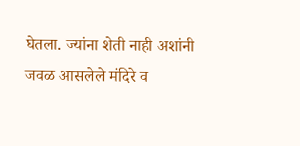घेतला. ज्यांना शेती नाही अशांनी जवळ आसलेले मंदिरे व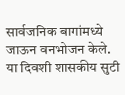सार्वजनिक बागांमध्ये जाऊन वनभोजन केले. या दिवशी शासकीय सुटी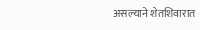असल्याने शेतशिवारात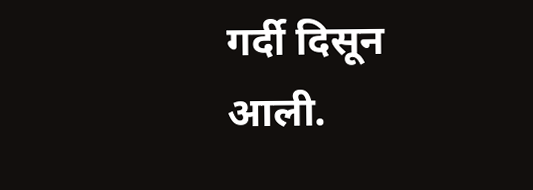गर्दी दिसून आली.